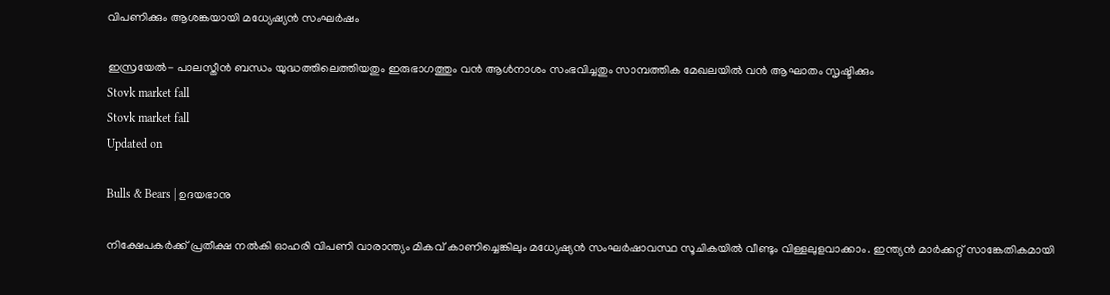വിപണിക്കും ആശങ്കയായി മധ്യേഷ്യൻ സംഘർഷം

ഇസ്രയേല്‍- പാലസ്തീന്‍ ബന്ധം യുദ്ധത്തിലെത്തിയതും ഇരുഭാഗത്തും വന്‍ ആള്‍നാശം സംഭവിച്ചതും സാമ്പത്തിക മേഖലയില്‍ വന്‍ ആഘാതം സൃഷ്ടിക്കും
Stovk market fall
Stovk market fall
Updated on

Bulls & Bears | ഉദയഭാനു

നിക്ഷേപകര്‍ക്ക് പ്രതീക്ഷ നല്‍കി ഓഹരി വിപണി വാരാന്ത്യം മികവ് കാണിച്ചെങ്കിലും മധ്യേഷ്യന്‍ സംഘര്‍ഷാവസ്ഥ സൂചികയില്‍ വീണ്ടും വിള്ളലുളവാക്കാം. ഇന്ത്യന്‍ മാര്‍ക്കറ്റ് സാങ്കേതികമായി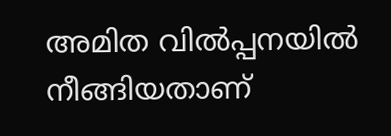അമിത വില്‍പ്പനയില്‍ നീങ്ങിയതാണ്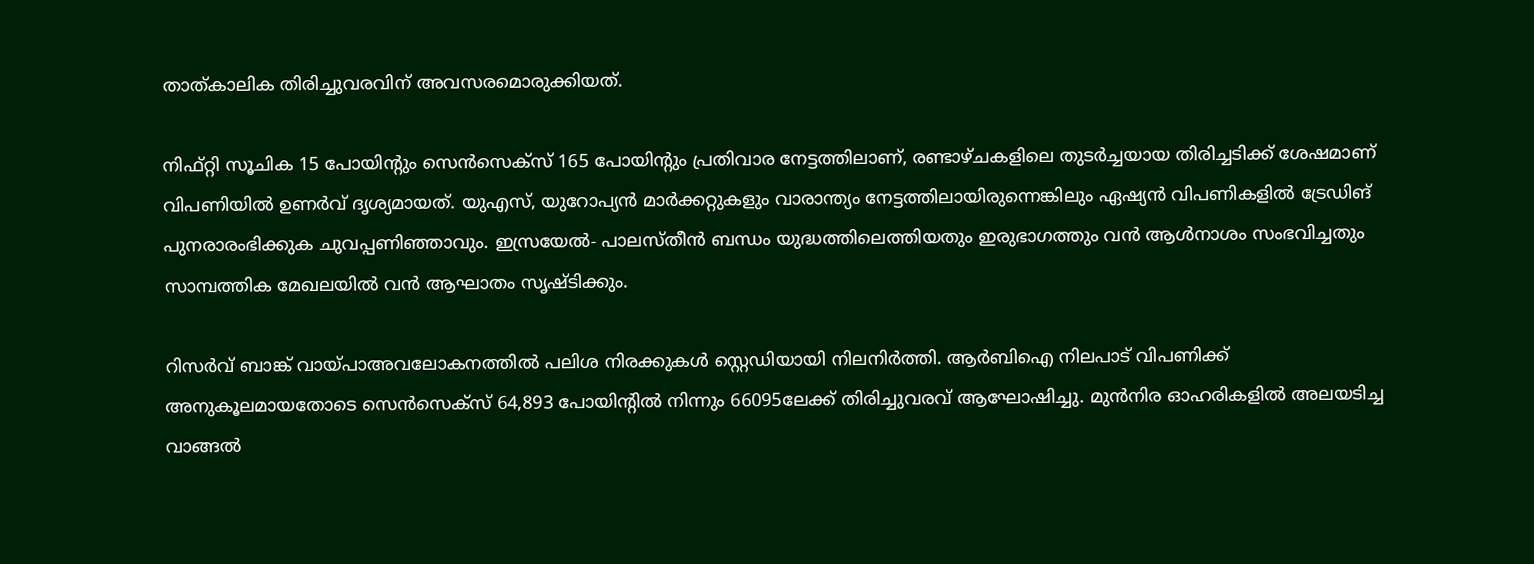താത്കാലിക തിരിച്ചുവരവിന് അവസരമൊരുക്കിയത്.

നിഫ്റ്റി സൂചിക 15 പോയിന്‍റും സെന്‍സെക്സ് 165 പോയിന്‍റും പ്രതിവാര നേട്ടത്തിലാണ്, രണ്ടാഴ്ചകളിലെ തുടര്‍ച്ചയായ തിരിച്ചടിക്ക് ശേഷമാണ് വിപണിയില്‍ ഉണര്‍വ് ദൃശ്യമായത്. യുഎസ്, യുറോപ്യന്‍ മാര്‍ക്കറ്റുകളും വാരാന്ത്യം നേട്ടത്തിലായിരുന്നെങ്കിലും ഏഷ്യന്‍ വിപണികളില്‍ ട്രേഡിങ് പുനരാരംഭിക്കുക ചുവപ്പണിഞ്ഞാവും. ഇസ്രയേല്‍- പാലസ്തീന്‍ ബന്ധം യുദ്ധത്തിലെത്തിയതും ഇരുഭാഗത്തും വന്‍ ആള്‍നാശം സംഭവിച്ചതും സാമ്പത്തിക മേഖലയില്‍ വന്‍ ആഘാതം സൃഷ്ടിക്കും.

റിസര്‍വ് ബാങ്ക് വായ്പാഅവലോകനത്തില്‍ പലിശ നിരക്കുകള്‍ സ്റ്റെഡിയായി നിലനിര്‍ത്തി. ആര്‍ബിഐ നിലപാട് വിപണിക്ക് അനുകൂലമായതോടെ സെന്‍സെക്സ് 64,893 പോയിന്‍റില്‍ നിന്നും 66095ലേക്ക് തിരിച്ചുവരവ് ആഘോഷിച്ചു. മുന്‍നിര ഓഹരികളില്‍ അലയടിച്ച വാങ്ങല്‍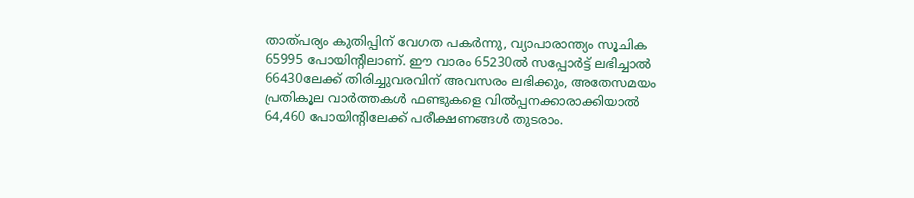താത്പര്യം കുതിപ്പിന് വേഗത പകര്‍ന്നു, വ്യാപാരാന്ത്യം സൂചിക 65995 പോയിന്‍റിലാണ്. ഈ വാരം 65230ല്‍ സപ്പോര്‍ട്ട് ലഭിച്ചാല്‍ 66430ലേക്ക് തിരിച്ചുവരവിന് അവസരം ലഭിക്കും, അതേസമയം പ്രതികൂല വാര്‍ത്തകള്‍ ഫണ്ടുകളെ വില്‍പ്പനക്കാരാക്കിയാല്‍ 64,460 പോയിന്‍റിലേക്ക് പരീക്ഷണങ്ങള്‍ തുടരാം.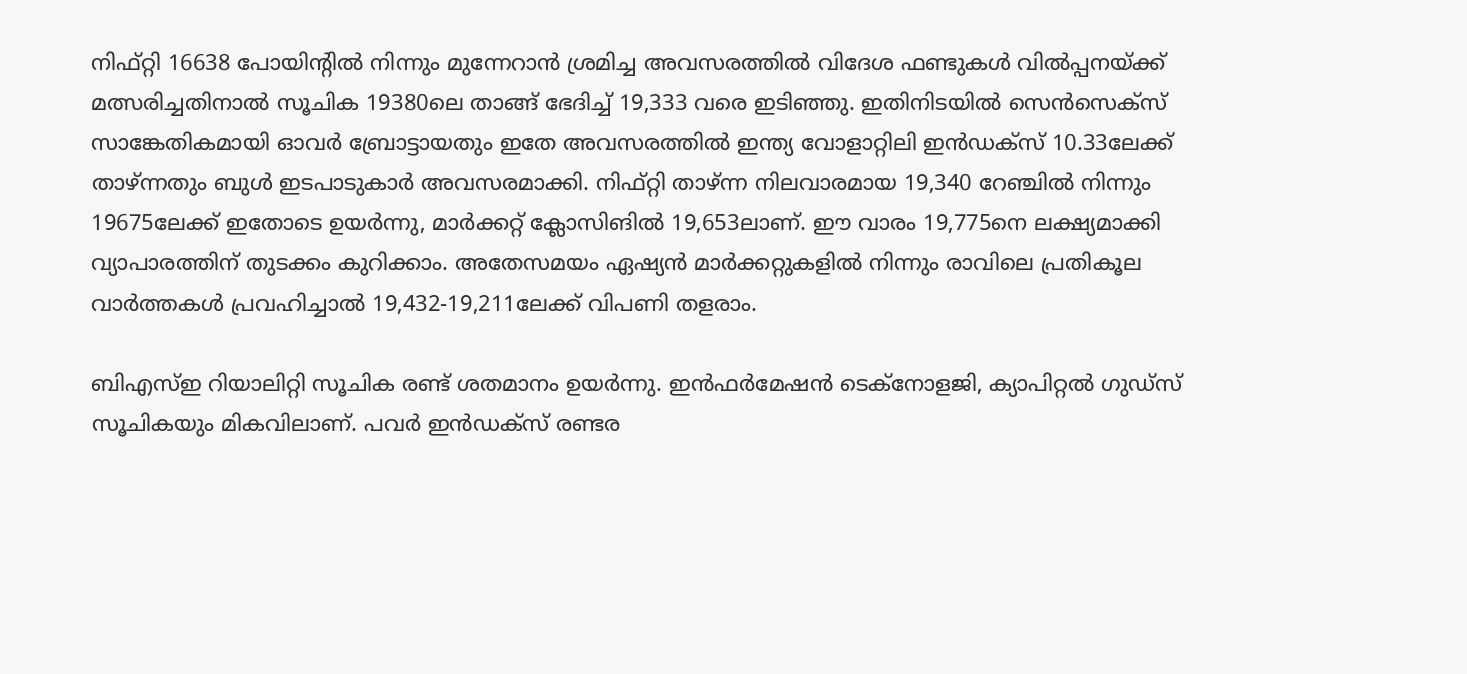നിഫ്റ്റി 16638 പോയിന്‍റില്‍ നിന്നും മുന്നേറാന്‍ ശ്രമിച്ച അവസരത്തില്‍ വിദേശ ഫണ്ടുകള്‍ വില്‍പ്പനയ്ക്ക് മത്സരിച്ചതിനാല്‍ സൂചിക 19380ലെ താങ്ങ് ഭേദിച്ച് 19,333 വരെ ഇടിഞ്ഞു. ഇതിനിടയില്‍ സെന്‍സെക്സ് സാങ്കേതികമായി ഓവര്‍ ബ്രോട്ടായതും ഇതേ അവസരത്തില്‍ ഇന്ത്യ വോളാറ്റിലി ഇന്‍ഡക്സ് 10.33ലേക്ക് താഴ്ന്നതും ബുള്‍ ഇടപാടുകാര്‍ അവസരമാക്കി. നിഫ്റ്റി താഴ്ന്ന നിലവാരമായ 19,340 റേഞ്ചില്‍ നിന്നും 19675ലേക്ക് ഇതോടെ ഉയര്‍ന്നു, മാര്‍ക്കറ്റ് ക്ലോസിങില്‍ 19,653ലാണ്. ഈ വാരം 19,775നെ ലക്ഷ്യമാക്കി വ്യാപാരത്തിന് തുടക്കം കുറിക്കാം. അതേസമയം ഏഷ്യന്‍ മാര്‍ക്കറ്റുകളില്‍ നിന്നും രാവിലെ പ്രതികൂല വാര്‍ത്തകള്‍ പ്രവഹിച്ചാല്‍ 19,432-19,211ലേക്ക് വിപണി തളരാം.

ബിഎസ്ഇ റിയാലിറ്റി സൂചിക രണ്ട് ശതമാനം ഉയര്‍ന്നു. ഇന്‍ഫര്‍മേഷന്‍ ടെക്നോളജി, ക്യാപിറ്റല്‍ ഗുഡ്സ് സൂചികയും മികവിലാണ്. പവര്‍ ഇന്‍ഡക്സ് രണ്ടര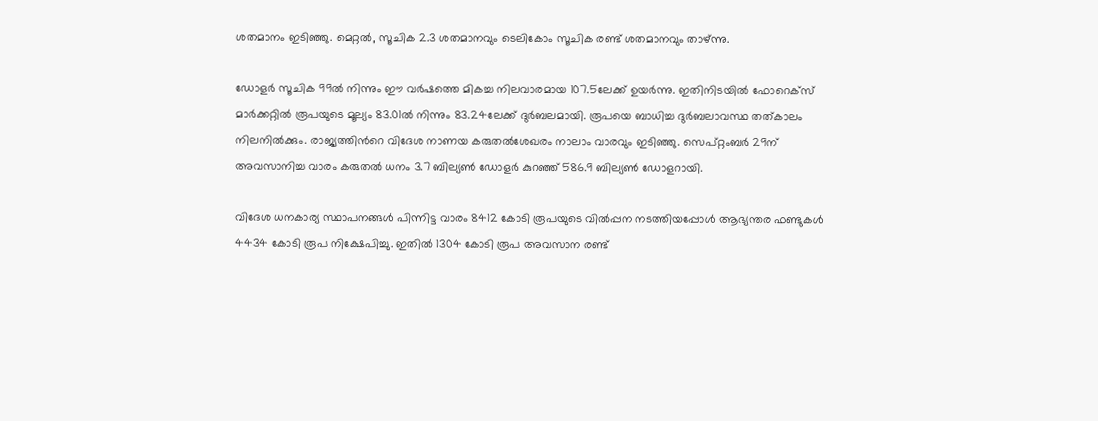ശതമാനം ഇടിഞ്ഞു. മെറ്റല്‍, സൂചിക 2.3 ശതമാനവും ടെലികോം സൂചിക രണ്ട് ശതമാനവും താഴ്ന്നു.

ഡോളര്‍ സൂചിക 99ല്‍ നിന്നും ഈ വര്‍ഷത്തെ മികച്ച നിലവാരമായ 107.5ലേക്ക് ഉയര്‍ന്നു. ഇതിനിടയില്‍ ഫോറെക്സ് മാര്‍ക്കറ്റില്‍ രൂപയുടെ മൂല്യം 83.01ല്‍ നിന്നും 83.24ലേക്ക് ദുര്‍ബലമായി. രൂപയെ ബാധിച്ച ദുര്‍ബലാവസ്ഥ തത്കാലം നിലനില്‍ക്കും. രാജ്യത്തിന്‍റെ വിദേശ നാണയ കരുതല്‍ശേഖരം നാലാം വാരവും ഇടിഞ്ഞു. സെപ്റ്റംബര്‍ 29ന് അവസാനിച്ച വാരം കരുതല്‍ ധനം 3.7 ബില്യണ്‍ ഡോളര്‍ കുറഞ്ഞ് 586.9 ബില്യണ്‍ ഡോളറായി.

വിദേശ ധനകാര്യ സ്ഥാപനങ്ങള്‍ പിന്നിട്ട വാരം 8412 കോടി രൂപയുടെ വില്‍പ്പന നടത്തിയപ്പോള്‍ ആഭ്യന്തര ഫണ്ടുകള്‍ 4434 കോടി രൂപ നിക്ഷേപിച്ചു. ഇതില്‍ 1304 കോടി രൂപ അവസാന രണ്ട്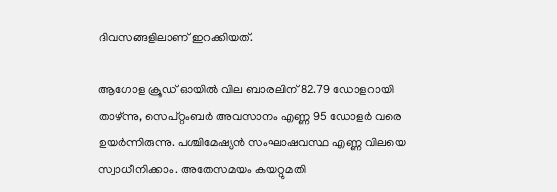ദിവസങ്ങളിലാണ് ഇറക്കിയത്.

ആഗോള ക്രൂഡ് ഓയില്‍ വില ബാരലിന് 82.79 ഡോളറായി താഴ്ന്നു, സെപ്റ്റംബര്‍ അവസാനം എണ്ണ 95 ഡോളര്‍ വരെ ഉയര്‍ന്നിരുന്നു. പശ്ചിമേഷ്യന്‍ സംഘാഷവസ്ഥ എണ്ണ വിലയെ സ്വാധീനിക്കാം. അതേസമയം കയറ്റുമതി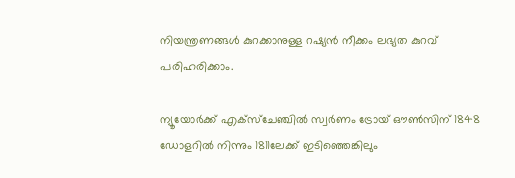നിയന്ത്രണങ്ങള്‍ കുറക്കാനുള്ള റഷ്യൻ നീക്കം ലഭ്യത കുറവ് പരിഹരിക്കാം.

ന്യൂയോര്‍ക്ക് എക്സ്ചേഞ്ചില്‍ സ്വര്‍ണം ട്രോയ് ഔണ്‍സിന് 1848 ഡോളറില്‍ നിന്നും 1811ലേക്ക് ഇടിഞ്ഞെങ്കിലും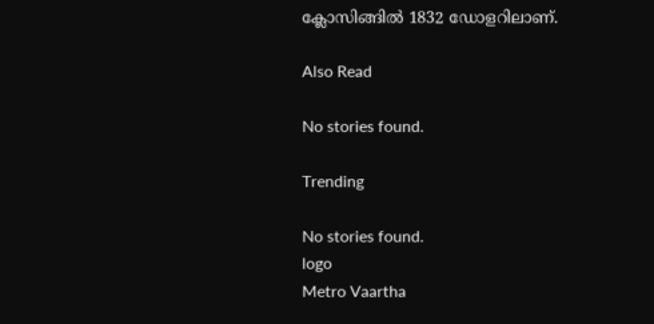ക്ലോസിങ്ങില്‍ 1832 ഡോളറിലാണ്.

Also Read

No stories found.

Trending

No stories found.
logo
Metro Vaartha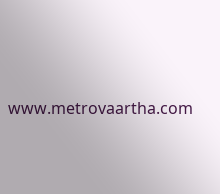www.metrovaartha.com